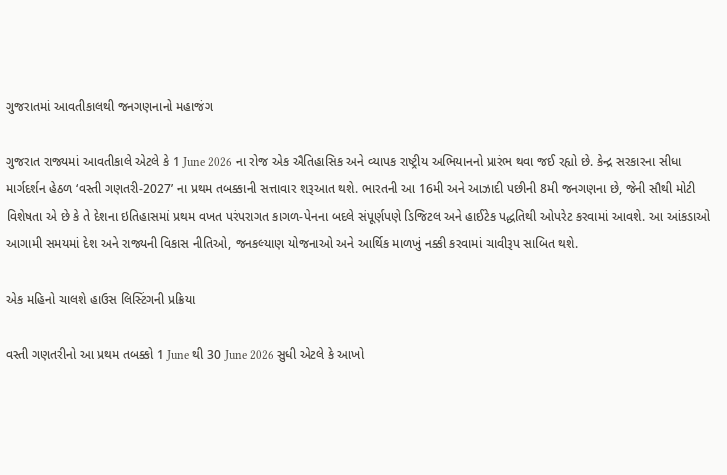ગુજરાતમાં આવતીકાલથી જનગણનાનો મહાજંગ

ગુજરાત રાજ્યમાં આવતીકાલે એટલે કે 1 June 2026 ના રોજ એક ઐતિહાસિક અને વ્યાપક રાષ્ટ્રીય અભિયાનનો પ્રારંભ થવા જઈ રહ્યો છે. કેન્દ્ર સરકારના સીધા માર્ગદર્શન હેઠળ ‘વસ્તી ગણતરી-2027’ ના પ્રથમ તબક્કાની સત્તાવાર શરૂઆત થશે. ભારતની આ 16મી અને આઝાદી પછીની 8મી જનગણના છે, જેની સૌથી મોટી વિશેષતા એ છે કે તે દેશના ઇતિહાસમાં પ્રથમ વખત પરંપરાગત કાગળ-પેનના બદલે સંપૂર્ણપણે ડિજિટલ અને હાઈટેક પદ્ધતિથી ઓપરેટ કરવામાં આવશે. આ આંકડાઓ આગામી સમયમાં દેશ અને રાજ્યની વિકાસ નીતિઓ, જનકલ્યાણ યોજનાઓ અને આર્થિક માળખું નક્કી કરવામાં ચાવીરૂપ સાબિત થશે.

એક મહિનો ચાલશે હાઉસ લિસ્ટિંગની પ્રક્રિયા

વસ્તી ગણતરીનો આ પ્રથમ તબક્કો 1 June થી 30 June 2026 સુધી એટલે કે આખો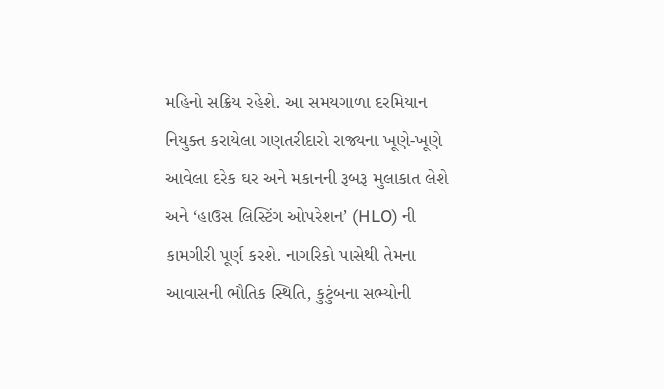મહિનો સક્રિય રહેશે. આ સમયગાળા દરમિયાન નિયુક્ત કરાયેલા ગણતરીદારો રાજ્યના ખૂણે-ખૂણે આવેલા દરેક ઘર અને મકાનની રૂબરૂ મુલાકાત લેશે અને ‘હાઉસ લિસ્ટિંગ ઓપરેશન’ (HLO) ની કામગીરી પૂર્ણ કરશે. નાગરિકો પાસેથી તેમના આવાસની ભૌતિક સ્થિતિ, કુટુંબના સભ્યોની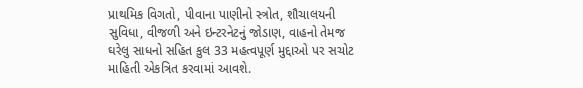પ્રાથમિક વિગતો, પીવાના પાણીનો સ્ત્રોત, શૌચાલયની સુવિધા, વીજળી અને ઇન્ટરનેટનું જોડાણ, વાહનો તેમજ ઘરેલુ સાધનો સહિત કુલ 33 મહત્વપૂર્ણ મુદ્દાઓ પર સચોટ માહિતી એકત્રિત કરવામાં આવશે.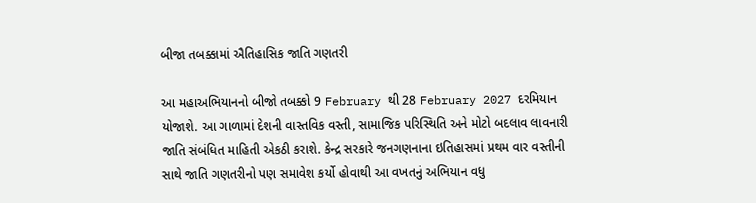બીજા તબક્કામાં ઐતિહાસિક જાતિ ગણતરી

આ મહાઅભિયાનનો બીજો તબક્કો 9 February થી 28 February 2027 દરમિયાન યોજાશે. આ ગાળામાં દેશની વાસ્તવિક વસ્તી, સામાજિક પરિસ્થિતિ અને મોટો બદલાવ લાવનારી જાતિ સંબંધિત માહિતી એકઠી કરાશે. કેન્દ્ર સરકારે જનગણનાના ઇતિહાસમાં પ્રથમ વાર વસ્તીની સાથે જાતિ ગણતરીનો પણ સમાવેશ કર્યો હોવાથી આ વખતનું અભિયાન વધુ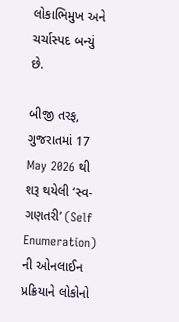લોકાભિમુખ અને ચર્ચાસ્પદ બન્યું છે.

બીજી તરફ, ગુજરાતમાં 17 May 2026 થી શરૂ થયેલી ‘સ્વ-ગણતરી’ (Self Enumeration) ની ઓનલાઈન પ્રક્રિયાને લોકોનો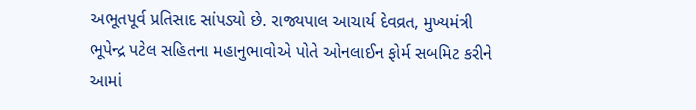અભૂતપૂર્વ પ્રતિસાદ સાંપડ્યો છે. રાજ્યપાલ આચાર્ય દેવવ્રત, મુખ્યમંત્રી ભૂપેન્દ્ર પટેલ સહિતના મહાનુભાવોએ પોતે ઓનલાઈન ફોર્મ સબમિટ કરીને આમાં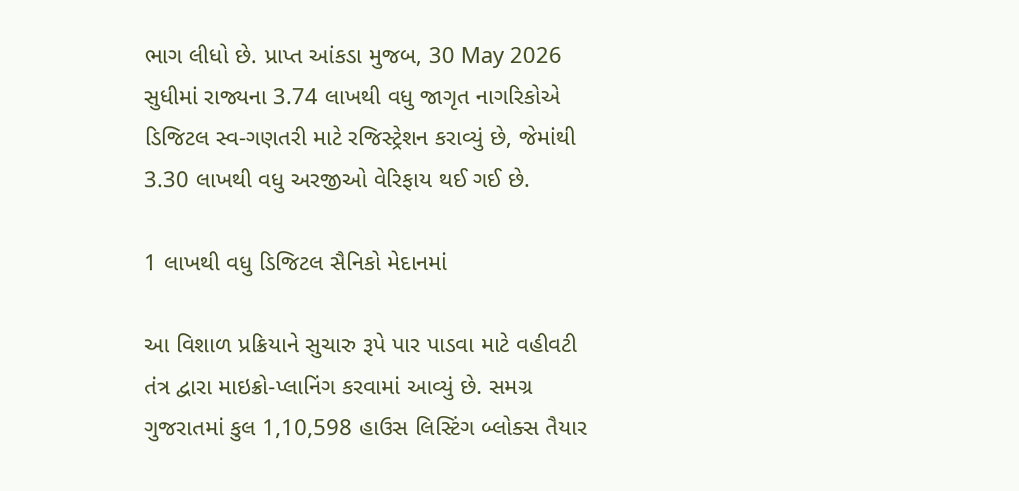ભાગ લીધો છે. પ્રાપ્ત આંકડા મુજબ, 30 May 2026 સુધીમાં રાજ્યના 3.74 લાખથી વધુ જાગૃત નાગરિકોએ ડિજિટલ સ્વ-ગણતરી માટે રજિસ્ટ્રેશન કરાવ્યું છે, જેમાંથી 3.30 લાખથી વધુ અરજીઓ વેરિફાય થઈ ગઈ છે.

1 લાખથી વધુ ડિજિટલ સૈનિકો મેદાનમાં

આ વિશાળ પ્રક્રિયાને સુચારુ રૂપે પાર પાડવા માટે વહીવટી તંત્ર દ્વારા માઇક્રો-પ્લાનિંગ કરવામાં આવ્યું છે. સમગ્ર ગુજરાતમાં કુલ 1,10,598 હાઉસ લિસ્ટિંગ બ્લોક્સ તૈયાર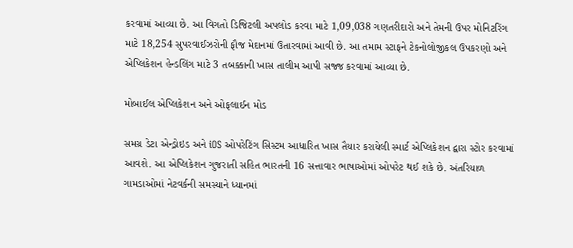કરવામાં આવ્યા છે. આ વિગતો ડિજિટલી અપલોડ કરવા માટે 1,09,038 ગણતરીદારો અને તેમની ઉપર મોનિટરિંગ માટે 18,254 સુપરવાઈઝરોની ફૌજ મેદાનમાં ઉતારવામાં આવી છે. આ તમામ સ્ટાફને ટેકનોલોજીકલ ઉપકરણો અને એપ્લિકેશન હેન્ડલિંગ માટે 3 તબક્કાની ખાસ તાલીમ આપી સજ્જ કરવામાં આવ્યા છે.

મોબાઈલ એપ્લિકેશન અને ઓફલાઈન મોડ

સમગ્ર ડેટા એન્ડ્રોઇડ અને iOS ઓપરેટિંગ સિસ્ટમ આધારિત ખાસ તૈયાર કરાયેલી સ્માર્ટ એપ્લિકેશન દ્વારા સ્ટોર કરવામાં આવશે. આ એપ્લિકેશન ગુજરાતી સહિત ભારતની 16 સત્તાવાર ભાષાઓમાં ઓપરેટ થઈ શકે છે. અંતરિયાળ ગામડાઓમાં નેટવર્કની સમસ્યાને ધ્યાનમાં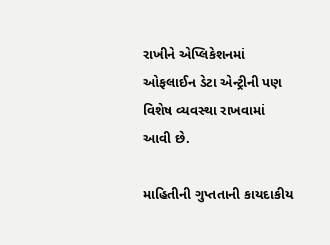રાખીને એપ્લિકેશનમાં ઓફલાઈન ડેટા એન્ટ્રીની પણ વિશેષ વ્યવસ્થા રાખવામાં આવી છે.

માહિતીની ગુપ્તતાની કાયદાકીય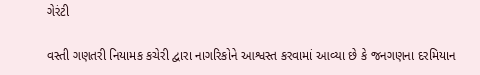ગેરંટી

વસ્તી ગણતરી નિયામક કચેરી દ્વારા નાગરિકોને આશ્વસ્ત કરવામાં આવ્યા છે કે જનગણના દરમિયાન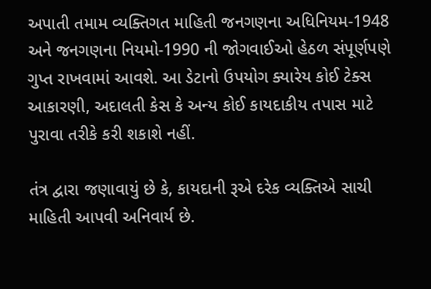અપાતી તમામ વ્યક્તિગત માહિતી જનગણના અધિનિયમ-1948 અને જનગણના નિયમો-1990 ની જોગવાઈઓ હેઠળ સંપૂર્ણપણે ગુપ્ત રાખવામાં આવશે. આ ડેટાનો ઉપયોગ ક્યારેય કોઈ ટેક્સ આકારણી, અદાલતી કેસ કે અન્ય કોઈ કાયદાકીય તપાસ માટે પુરાવા તરીકે કરી શકાશે નહીં.

તંત્ર દ્વારા જણાવાયું છે કે, કાયદાની રૂએ દરેક વ્યક્તિએ સાચી માહિતી આપવી અનિવાર્ય છે.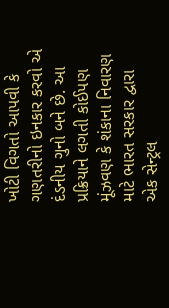ખોટી વિગતો આપવી કે ગણતરીનો ઇનકાર કરવો એ દંડનીય ગુનો બને છે. આ પ્રક્રિયાને લગતી કોઈપણ મૂંઝવણ કે શંકાના નિવારણ માટે ભારત સરકાર દ્વારા એક સેન્ટ્રલ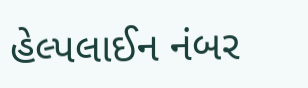હેલ્પલાઈન નંબર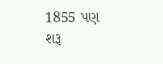1855 પણ શરૂ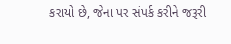કરાયો છે, જેના પર સંપર્ક કરીને જરૂરી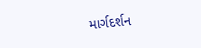માર્ગદર્શન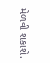મેળવી શકાશે.